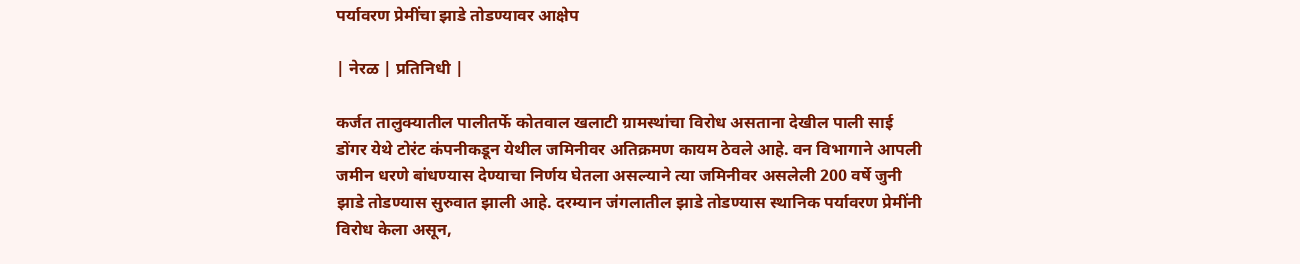पर्यावरण प्रेमींचा झाडे तोडण्यावर आक्षेप

| नेरळ | प्रतिनिधी |

कर्जत तालुक्यातील पालीतर्फे कोतवाल खलाटी ग्रामस्थांचा विरोध असताना देखील पाली साई डोंगर येथे टोरंट कंपनीकडून येथील जमिनीवर अतिक्रमण कायम ठेवले आहे. वन विभागाने आपली जमीन धरणे बांधण्यास देण्याचा निर्णय घेतला असल्याने त्या जमिनीवर असलेली 200 वर्षे जुनी झाडे तोडण्यास सुरुवात झाली आहे. दरम्यान जंगलातील झाडे तोडण्यास स्थानिक पर्यावरण प्रेमींनी विरोध केला असून,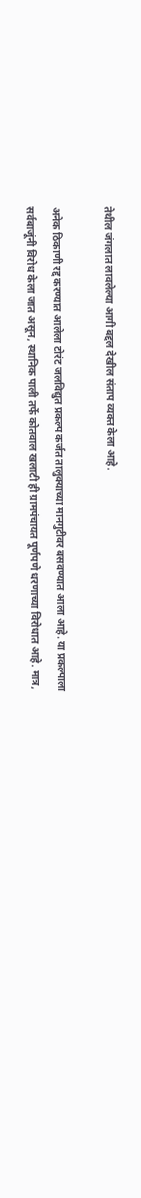तेथील जंगलात लावलेल्या आगी बद्दल देखील संताप व्यक्त केला आहे.

अनेक ठिकाणी रद्द करण्यात आलेला टोरंट जलविद्युत प्रकल्प कर्जत तालुक्याच्या मानगुटीवर बसवण्यात आला आहे. या प्रकल्पाला सर्वबाजूंनी विरोध केला जात असून, स्थानिक पाली तर्फे कोतवाल खलाटी ही ग्रामपंचायत पूर्णपणे धरणाच्या विरोधात आहे. मात्र,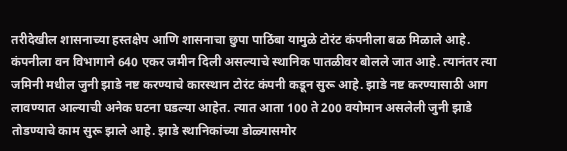तरीदेखील शासनाच्या हस्तक्षेप आणि शासनाचा छुपा पाठिंबा यामुळे टोरंट कंपनीला बळ मिळाले आहे. कंपनीला वन विभागाने 640 एकर जमीन दिली असल्याचे स्थानिक पातळीवर बोलले जात आहे. त्यानंतर त्या जमिनी मधील जुनी झाडे नष्ट करण्याचे कारस्थान टोरंट कंपनी कडून सुरू आहे. झाडे नष्ट करण्यासाठी आग लावण्यात आल्याची अनेक घटना घडल्या आहेत. त्यात आता 100 ते 200 वयोमान असलेली जुनी झाडे तोडण्याचे काम सुरू झाले आहे. झाडे स्थानिकांच्या डोळ्यासमोर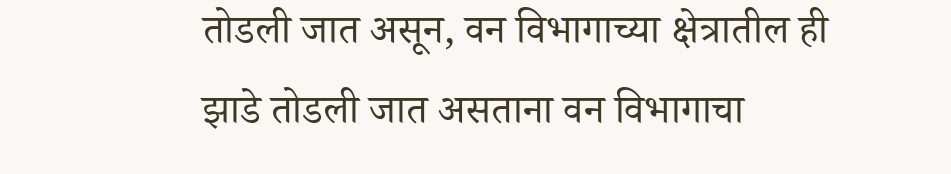तोडली जात असून, वन विभागाच्या क्षेत्रातील ही झाडे तोडली जात असताना वन विभागाचा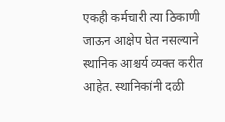एकही कर्मचारी त्या ठिकाणी जाऊन आक्षेप घेत नसल्याने स्थानिक आश्चर्य व्यक्त करीत आहेत. स्थानिकांनी दळी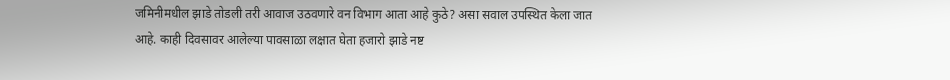जमिनीमधील झाडे तोडली तरी आवाज उठवणारे वन विभाग आता आहे कुठे? असा सवाल उपस्थित केला जात आहे. काही दिवसावर आलेल्या पावसाळा लक्षात घेता हजारो झाडे नष्ट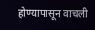होण्यापासून वाचली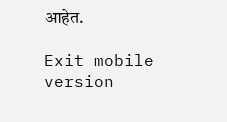आहेत.

Exit mobile version